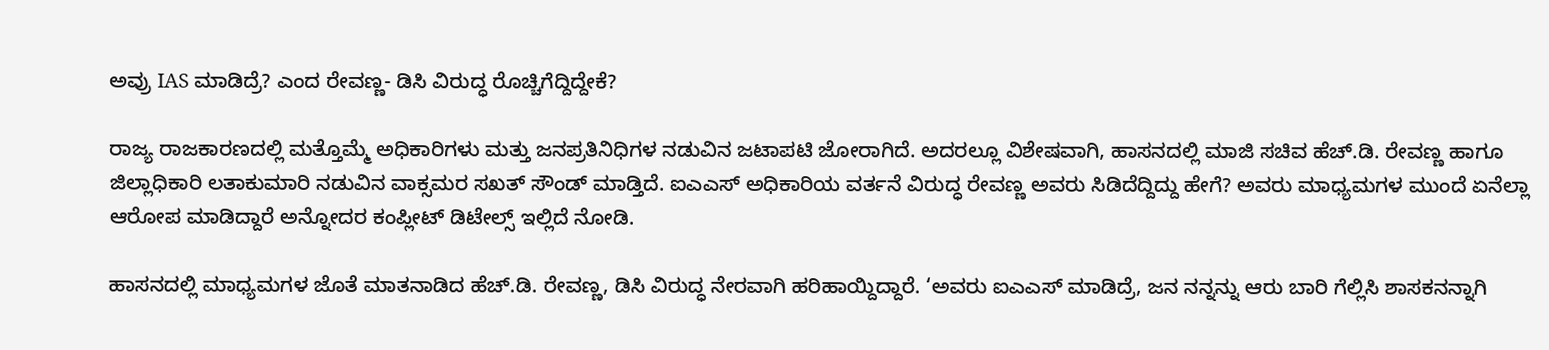ಅವ್ರು IAS ಮಾಡಿದ್ರೆ? ಎಂದ ರೇವಣ್ಣ- ಡಿಸಿ ವಿರುದ್ಧ ರೊಚ್ಚಿಗೆದ್ದಿದ್ದೇಕೆ?

ರಾಜ್ಯ ರಾಜಕಾರಣದಲ್ಲಿ ಮತ್ತೊಮ್ಮೆ ಅಧಿಕಾರಿಗಳು ಮತ್ತು ಜನಪ್ರತಿನಿಧಿಗಳ ನಡುವಿನ ಜಟಾಪಟಿ ಜೋರಾಗಿದೆ. ಅದರಲ್ಲೂ ವಿಶೇಷವಾಗಿ, ಹಾಸನದಲ್ಲಿ ಮಾಜಿ ಸಚಿವ ಹೆಚ್.ಡಿ. ರೇವಣ್ಣ ಹಾಗೂ ಜಿಲ್ಲಾಧಿಕಾರಿ ಲತಾಕುಮಾರಿ ನಡುವಿನ ವಾಕ್ಸಮರ ಸಖತ್ ಸೌಂಡ್ ಮಾಡ್ತಿದೆ. ಐಎಎಸ್ ಅಧಿಕಾರಿಯ ವರ್ತನೆ ವಿರುದ್ಧ ರೇವಣ್ಣ ಅವರು ಸಿಡಿದೆದ್ದಿದ್ದು ಹೇಗೆ? ಅವರು ಮಾಧ್ಯಮಗಳ ಮುಂದೆ ಏನೆಲ್ಲಾ ಆರೋಪ ಮಾಡಿದ್ದಾರೆ ಅನ್ನೋದರ ಕಂಪ್ಲೀಟ್ ಡಿಟೇಲ್ಸ್ ಇಲ್ಲಿದೆ ನೋಡಿ.

ಹಾಸನದಲ್ಲಿ ಮಾಧ್ಯಮಗಳ ಜೊತೆ ಮಾತನಾಡಿದ ಹೆಚ್.ಡಿ. ರೇವಣ್ಣ, ಡಿಸಿ ವಿರುದ್ಧ ನೇರವಾಗಿ ಹರಿಹಾಯ್ದಿದ್ದಾರೆ. ‘ಅವರು ಐಎಎಸ್ ಮಾಡಿದ್ರೆ, ಜನ ನನ್ನನ್ನು ಆರು ಬಾರಿ ಗೆಲ್ಲಿಸಿ ಶಾಸಕನನ್ನಾಗಿ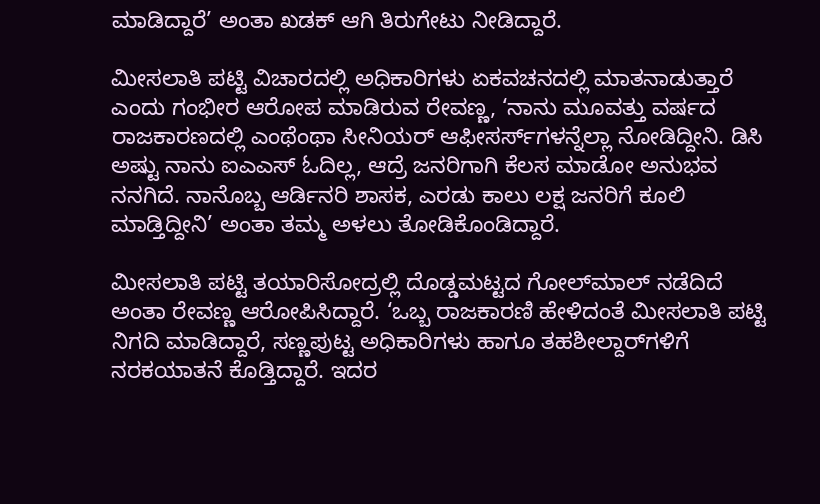ಮಾಡಿದ್ದಾರೆ’ ಅಂತಾ ಖಡಕ್ ಆಗಿ ತಿರುಗೇಟು ನೀಡಿದ್ದಾರೆ.

ಮೀಸಲಾತಿ ಪಟ್ಟಿ ವಿಚಾರದಲ್ಲಿ ಅಧಿಕಾರಿಗಳು ಏಕವಚನದಲ್ಲಿ ಮಾತನಾಡುತ್ತಾರೆ ಎಂದು ಗಂಭೀರ ಆರೋಪ ಮಾಡಿರುವ ರೇವಣ್ಣ, ‘ನಾನು ಮೂವತ್ತು ವರ್ಷದ ರಾಜಕಾರಣದಲ್ಲಿ ಎಂಥೆಂಥಾ ಸೀನಿಯರ್ ಆಫೀಸರ್ಸ್‌ಗಳನ್ನೆಲ್ಲಾ ನೋಡಿದ್ದೀನಿ. ಡಿಸಿ ಅಷ್ಟು ನಾನು ಐಎಎಸ್ ಓದಿಲ್ಲ, ಆದ್ರೆ ಜನರಿಗಾಗಿ ಕೆಲಸ ಮಾಡೋ ಅನುಭವ ನನಗಿದೆ. ನಾನೊಬ್ಬ ಆರ್ಡಿನರಿ ಶಾಸಕ, ಎರಡು ಕಾಲು ಲಕ್ಷ ಜನರಿಗೆ ಕೂಲಿ ಮಾಡ್ತಿದ್ದೀನಿ’ ಅಂತಾ ತಮ್ಮ ಅಳಲು ತೋಡಿಕೊಂಡಿದ್ದಾರೆ.

ಮೀಸಲಾತಿ ಪಟ್ಟಿ ತಯಾರಿಸೋದ್ರಲ್ಲಿ ದೊಡ್ಡಮಟ್ಟದ ಗೋಲ್‌ಮಾಲ್ ನಡೆದಿದೆ ಅಂತಾ ರೇವಣ್ಣ ಆರೋಪಿಸಿದ್ದಾರೆ. ‘ಒಬ್ಬ ರಾಜಕಾರಣಿ ಹೇಳಿದಂತೆ ಮೀಸಲಾತಿ ಪಟ್ಟಿ ನಿಗದಿ ಮಾಡಿದ್ದಾರೆ, ಸಣ್ಣಪುಟ್ಟ ಅಧಿಕಾರಿಗಳು ಹಾಗೂ ತಹಶೀಲ್ದಾರ್‌ಗಳಿಗೆ ನರಕಯಾತನೆ ಕೊಡ್ತಿದ್ದಾರೆ. ಇದರ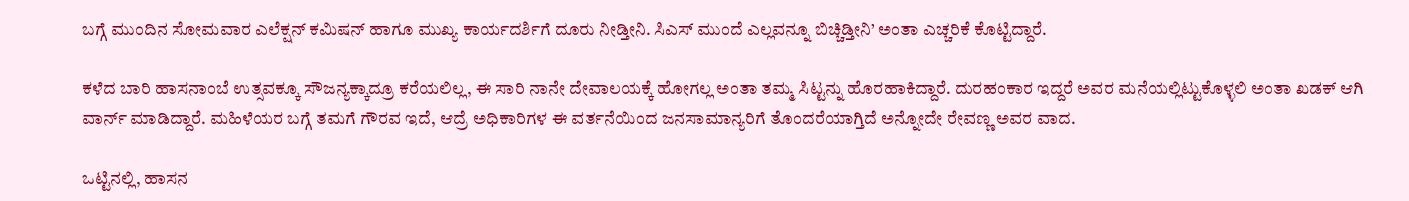ಬಗ್ಗೆ ಮುಂದಿನ ಸೋಮವಾರ ಎಲೆಕ್ಷನ್ ಕಮಿಷನ್ ಹಾಗೂ ಮುಖ್ಯ ಕಾರ್ಯದರ್ಶಿಗೆ ದೂರು ನೀಡ್ತೀನಿ. ಸಿಎಸ್‌ ಮುಂದೆ ಎಲ್ಲವನ್ನೂ ಬಿಚ್ಚಿಡ್ತೀನಿ’ ಅಂತಾ ಎಚ್ಚರಿಕೆ ಕೊಟ್ಟಿದ್ದಾರೆ.

ಕಳೆದ ಬಾರಿ ಹಾಸನಾಂಬೆ ಉತ್ಸವಕ್ಕೂ ಸೌಜನ್ಯಕ್ಕಾದ್ರೂ ಕರೆಯಲಿಲ್ಲ, ಈ ಸಾರಿ ನಾನೇ ದೇವಾಲಯಕ್ಕೆ ಹೋಗಲ್ಲ ಅಂತಾ ತಮ್ಮ ಸಿಟ್ಟನ್ನು ಹೊರಹಾಕಿದ್ದಾರೆ. ದುರಹಂಕಾರ ಇದ್ದರೆ ಅವರ ಮನೆಯಲ್ಲಿಟ್ಟುಕೊಳ್ಳಲಿ ಅಂತಾ ಖಡಕ್ ಆಗಿ ವಾರ್ನ್ ಮಾಡಿದ್ದಾರೆ. ಮಹಿಳೆಯರ ಬಗ್ಗೆ ತಮಗೆ ಗೌರವ ಇದೆ, ಆದ್ರೆ ಅಧಿಕಾರಿಗಳ ಈ ವರ್ತನೆಯಿಂದ ಜನಸಾಮಾನ್ಯರಿಗೆ ತೊಂದರೆಯಾಗ್ತಿದೆ ಅನ್ನೋದೇ ರೇವಣ್ಣ ಅವರ ವಾದ.

ಒಟ್ಟಿನಲ್ಲಿ, ಹಾಸನ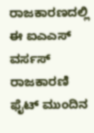ರಾಜಕಾರಣದಲ್ಲಿ ಈ ಐಎಎಸ್ ವರ್ಸಸ್ ರಾಜಕಾರಣಿ ಫೈಟ್ ಮುಂದಿನ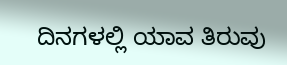ದಿನಗಳಲ್ಲಿ ಯಾವ ತಿರುವು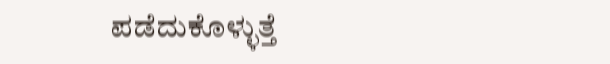ಪಡೆದುಕೊಳ್ಳುತ್ತೆ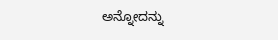ಅನ್ನೋದನ್ನು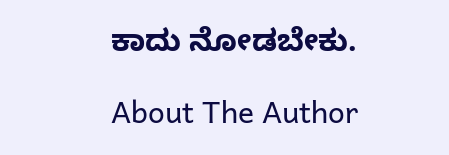ಕಾದು ನೋಡಬೇಕು.

About The Author